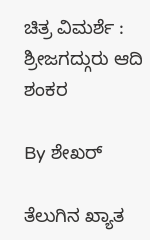ಚಿತ್ರ ವಿಮರ್ಶೆ : ಶ್ರೀಜಗದ್ಗುರು ಆದಿ ಶಂಕರ

By ಶೇಖರ್

ತೆಲುಗಿನ ಖ್ಯಾತ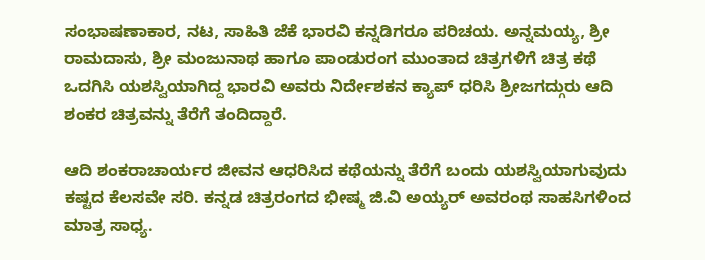ಸಂಭಾಷಣಾಕಾರ, ನಟ, ಸಾಹಿತಿ ಜೆಕೆ ಭಾರವಿ ಕನ್ನಡಿಗರೂ ಪರಿಚಯ. ಅನ್ನಮಯ್ಯ, ಶ್ರೀ ರಾಮದಾಸು, ಶ್ರೀ ಮಂಜುನಾಥ ಹಾಗೂ ಪಾಂಡುರಂಗ ಮುಂತಾದ ಚಿತ್ರಗಳಿಗೆ ಚಿತ್ರ ಕಥೆ ಒದಗಿಸಿ ಯಶಸ್ವಿಯಾಗಿದ್ದ ಭಾರವಿ ಅವರು ನಿರ್ದೇಶಕನ ಕ್ಯಾಪ್ ಧರಿಸಿ ಶ್ರೀಜಗದ್ಗುರು ಆದಿ ಶಂಕರ ಚಿತ್ರವನ್ನು ತೆರೆಗೆ ತಂದಿದ್ದಾರೆ.

ಆದಿ ಶಂಕರಾಚಾರ್ಯರ ಜೀವನ ಆಧರಿಸಿದ ಕಥೆಯನ್ನು ತೆರೆಗೆ ಬಂದು ಯಶಸ್ವಿಯಾಗುವುದು ಕಷ್ಟದ ಕೆಲಸವೇ ಸರಿ. ಕನ್ನಡ ಚಿತ್ರರಂಗದ ಭೀಷ್ಮ ಜಿ.ವಿ ಅಯ್ಯರ್ ಅವರಂಥ ಸಾಹಸಿಗಳಿಂದ ಮಾತ್ರ ಸಾಧ್ಯ.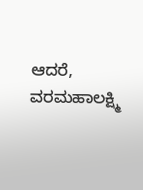ಆದರೆ, ವರಮಹಾಲಕ್ಷ್ಮಿ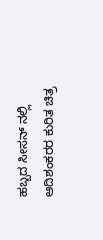ಹಬ್ಬದ ಸೀಸನ್ ನಲ್ಲಿ ಆದಿಶಂಕರರ ಕುರಿತ ಚಿತ್ರ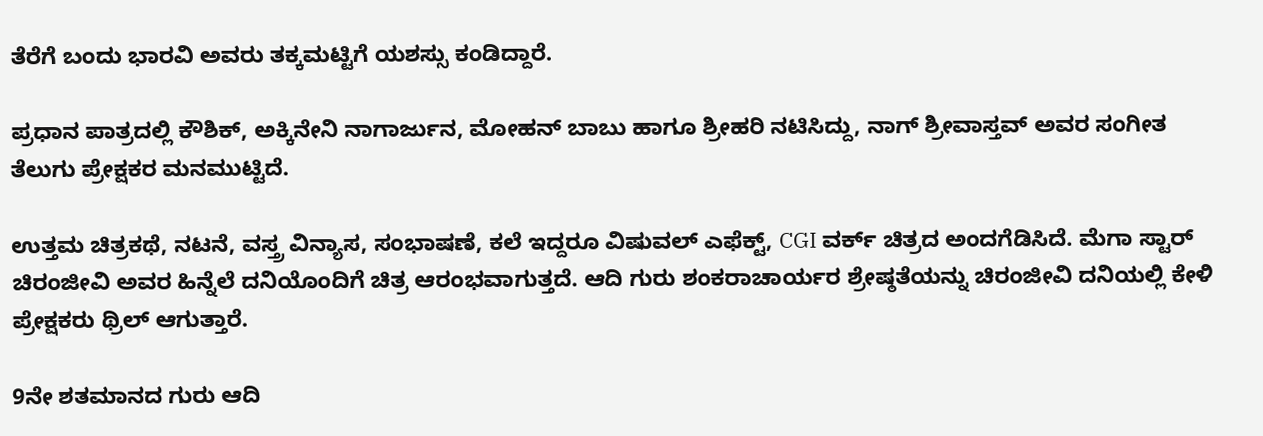ತೆರೆಗೆ ಬಂದು ಭಾರವಿ ಅವರು ತಕ್ಕಮಟ್ಟಿಗೆ ಯಶಸ್ಸು ಕಂಡಿದ್ದಾರೆ.

ಪ್ರಧಾನ ಪಾತ್ರದಲ್ಲಿ ಕೌಶಿಕ್, ಅಕ್ಕಿನೇನಿ ನಾಗಾರ್ಜುನ, ಮೋಹನ್ ಬಾಬು ಹಾಗೂ ಶ್ರೀಹರಿ ನಟಿಸಿದ್ದು, ನಾಗ್ ಶ್ರೀವಾಸ್ತವ್ ಅವರ ಸಂಗೀತ ತೆಲುಗು ಪ್ರೇಕ್ಷಕರ ಮನಮುಟ್ಟಿದೆ.

ಉತ್ತಮ ಚಿತ್ರಕಥೆ, ನಟನೆ, ವಸ್ತ್ರ ವಿನ್ಯಾಸ, ಸಂಭಾಷಣೆ, ಕಲೆ ಇದ್ದರೂ ವಿಷುವಲ್ ಎಫೆಕ್ಟ್, CGI ವರ್ಕ್ ಚಿತ್ರದ ಅಂದಗೆಡಿಸಿದೆ. ಮೆಗಾ ಸ್ಟಾರ್ ಚಿರಂಜೀವಿ ಅವರ ಹಿನ್ನೆಲೆ ದನಿಯೊಂದಿಗೆ ಚಿತ್ರ ಆರಂಭವಾಗುತ್ತದೆ. ಆದಿ ಗುರು ಶಂಕರಾಚಾರ್ಯರ ಶ್ರೇಷ್ಠತೆಯನ್ನು ಚಿರಂಜೀವಿ ದನಿಯಲ್ಲಿ ಕೇಳಿ ಪ್ರೇಕ್ಷಕರು ಥ್ರಿಲ್ ಆಗುತ್ತಾರೆ.

9ನೇ ಶತಮಾನದ ಗುರು ಆದಿ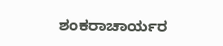ಶಂಕರಾಚಾರ್ಯರ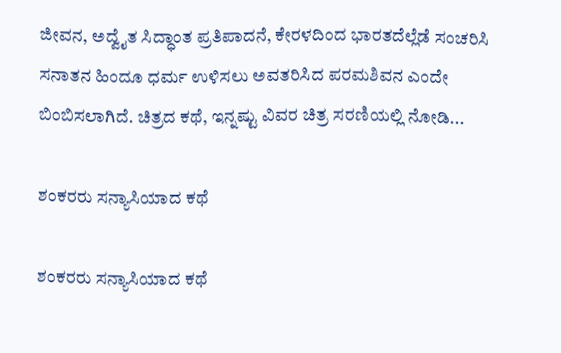ಜೀವನ, ಅದ್ವೈತ ಸಿದ್ಧಾಂತ ಪ್ರತಿಪಾದನೆ, ಕೇರಳದಿಂದ ಭಾರತದೆಲ್ಲೆಡೆ ಸಂಚರಿಸಿ ಸನಾತನ ಹಿಂದೂ ಧರ್ಮ ಉಳಿಸಲು ಅವತರಿಸಿದ ಪರಮಶಿವನ ಎಂದೇ ಬಿಂಬಿಸಲಾಗಿದೆ. ಚಿತ್ರದ ಕಥೆ, ಇನ್ನಷ್ಟು ವಿವರ ಚಿತ್ರ ಸರಣಿಯಲ್ಲಿ ನೋಡಿ...

ಶಂಕರರು ಸನ್ಯಾಸಿಯಾದ ಕಥೆ

ಶಂಕರರು ಸನ್ಯಾಸಿಯಾದ ಕಥೆ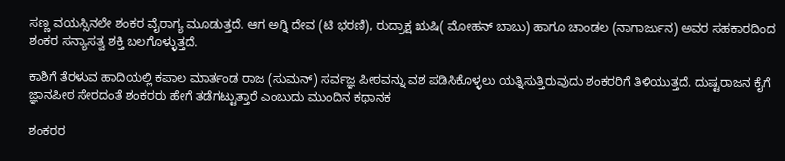ಸಣ್ಣ ವಯಸ್ಸಿನಲೇ ಶಂಕರ ವೈರಾಗ್ಯ ಮೂಡುತ್ತದೆ. ಆಗ ಅಗ್ನಿ ದೇವ (ಟಿ ಭರಣಿ), ರುದ್ರಾಕ್ಷ ಋಷಿ( ಮೋಹನ್ ಬಾಬು) ಹಾಗೂ ಚಾಂಡಲ (ನಾಗಾರ್ಜುನ) ಅವರ ಸಹಕಾರದಿಂದ ಶಂಕರ ಸನ್ಯಾಸತ್ವ ಶಕ್ತಿ ಬಲಗೊಳ್ಳುತ್ತದೆ.

ಕಾಶಿಗೆ ತೆರಳುವ ಹಾದಿಯಲ್ಲಿ ಕಪಾಲ ಮಾರ್ತಂಡ ರಾಜ (ಸುಮನ್) ಸರ್ವಜ್ಞ ಪೀಠವನ್ನು ವಶ ಪಡಿಸಿಕೊಳ್ಳಲು ಯತ್ನಿಸುತ್ತಿರುವುದು ಶಂಕರರಿಗೆ ತಿಳಿಯುತ್ತದೆ. ದುಷ್ಟರಾಜನ ಕೈಗೆ ಜ್ಞಾನಪೀಠ ಸೇರದಂತೆ ಶಂಕರರು ಹೇಗೆ ತಡೆಗಟ್ಟುತ್ತಾರೆ ಎಂಬುದು ಮುಂದಿನ ಕಥಾನಕ

ಶಂಕರರ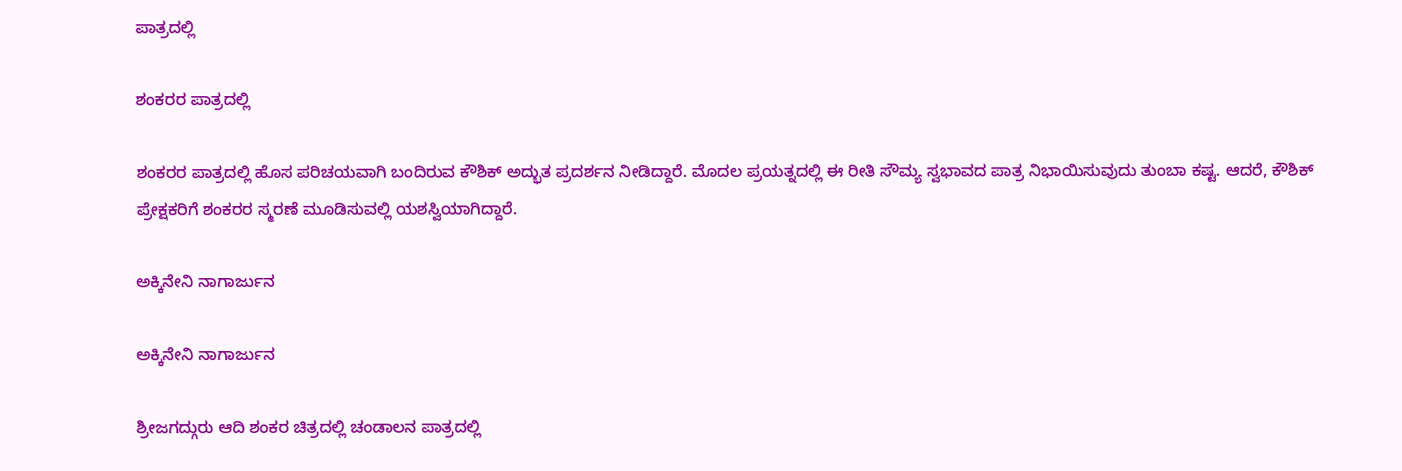ಪಾತ್ರದಲ್ಲಿ

ಶಂಕರರ ಪಾತ್ರದಲ್ಲಿ

ಶಂಕರರ ಪಾತ್ರದಲ್ಲಿ ಹೊಸ ಪರಿಚಯವಾಗಿ ಬಂದಿರುವ ಕೌಶಿಕ್ ಅದ್ಭುತ ಪ್ರದರ್ಶನ ನೀಡಿದ್ದಾರೆ. ಮೊದಲ ಪ್ರಯತ್ನದಲ್ಲಿ ಈ ರೀತಿ ಸೌಮ್ಯ ಸ್ವಭಾವದ ಪಾತ್ರ ನಿಭಾಯಿಸುವುದು ತುಂಬಾ ಕಷ್ಟ. ಆದರೆ, ಕೌಶಿಕ್ ಪ್ರೇಕ್ಷಕರಿಗೆ ಶಂಕರರ ಸ್ಮರಣೆ ಮೂಡಿಸುವಲ್ಲಿ ಯಶಸ್ವಿಯಾಗಿದ್ದಾರೆ.

ಅಕ್ಕಿನೇನಿ ನಾಗಾರ್ಜುನ

ಅಕ್ಕಿನೇನಿ ನಾಗಾರ್ಜುನ

ಶ್ರೀಜಗದ್ಗುರು ಆದಿ ಶಂಕರ ಚಿತ್ರದಲ್ಲಿ ಚಂಡಾಲನ ಪಾತ್ರದಲ್ಲಿ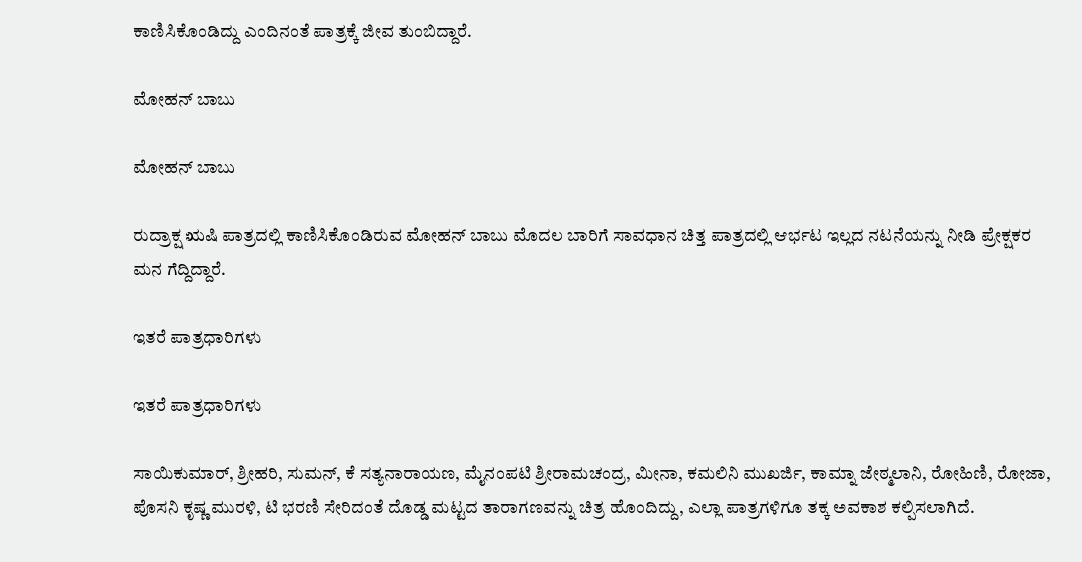ಕಾಣಿಸಿಕೊಂಡಿದ್ದು ಎಂದಿನಂತೆ ಪಾತ್ರಕ್ಕೆ ಜೀವ ತುಂಬಿದ್ದಾರೆ.

ಮೋಹನ್ ಬಾಬು

ಮೋಹನ್ ಬಾಬು

ರುದ್ರಾಕ್ಷ ಋಷಿ ಪಾತ್ರದಲ್ಲಿ ಕಾಣಿಸಿಕೊಂಡಿರುವ ಮೋಹನ್ ಬಾಬು ಮೊದಲ ಬಾರಿಗೆ ಸಾವಧಾನ ಚಿತ್ತ ಪಾತ್ರದಲ್ಲಿ ಆರ್ಭಟ ಇಲ್ಲದ ನಟನೆಯನ್ನು ನೀಡಿ ಪ್ರೇಕ್ಷಕರ ಮನ ಗೆದ್ದಿದ್ದಾರೆ.

ಇತರೆ ಪಾತ್ರಧಾರಿಗಳು

ಇತರೆ ಪಾತ್ರಧಾರಿಗಳು

ಸಾಯಿಕುಮಾರ್, ಶ್ರೀಹರಿ, ಸುಮನ್, ಕೆ ಸತ್ಯನಾರಾಯಣ, ಮೈನಂಪಟಿ ಶ್ರೀರಾಮಚಂದ್ರ, ಮೀನಾ, ಕಮಲಿನಿ ಮುಖರ್ಜಿ, ಕಾಮ್ನಾ ಜೇಠ್ಮಲಾನಿ, ರೋಹಿಣಿ, ರೋಜಾ, ಪೊಸನಿ ಕೃಷ್ಣ ಮುರಳಿ, ಟಿ ಭರಣಿ ಸೇರಿದಂತೆ ದೊಡ್ಡ ಮಟ್ಟದ ತಾರಾಗಣವನ್ನು ಚಿತ್ರ ಹೊಂದಿದ್ದು, ಎಲ್ಲಾ ಪಾತ್ರಗಳಿಗೂ ತಕ್ಕ ಅವಕಾಶ ಕಲ್ಪಿಸಲಾಗಿದೆ.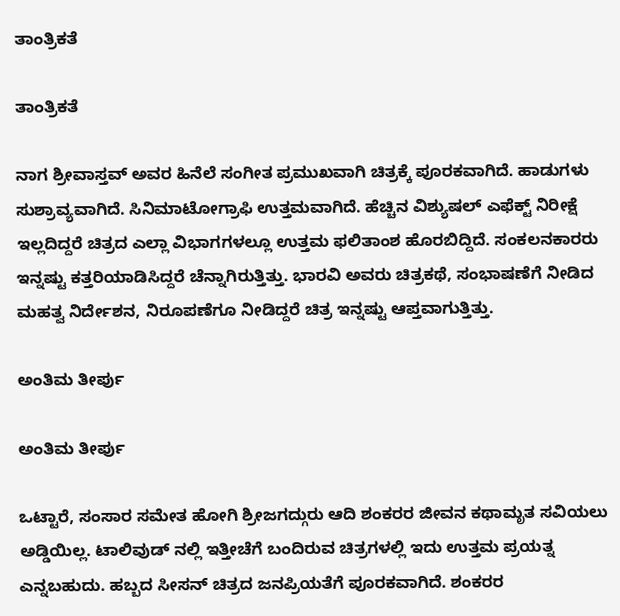ತಾಂತ್ರಿಕತೆ

ತಾಂತ್ರಿಕತೆ

ನಾಗ ಶ್ರೀವಾಸ್ತವ್ ಅವರ ಹಿನೆಲೆ ಸಂಗೀತ ಪ್ರಮುಖವಾಗಿ ಚಿತ್ರಕ್ಕೆ ಪೂರಕವಾಗಿದೆ. ಹಾಡುಗಳು ಸುಶ್ರಾವ್ಯವಾಗಿದೆ. ಸಿನಿಮಾಟೋಗ್ರಾಫಿ ಉತ್ತಮವಾಗಿದೆ. ಹೆಚ್ಚಿನ ವಿಶ್ಯುಷಲ್ ಎಫೆಕ್ಟ್ ನಿರೀಕ್ಷೆ ಇಲ್ಲದಿದ್ದರೆ ಚಿತ್ರದ ಎಲ್ಲಾ ವಿಭಾಗಗಳಲ್ಲೂ ಉತ್ತಮ ಫಲಿತಾಂಶ ಹೊರಬಿದ್ದಿದೆ. ಸಂಕಲನಕಾರರು ಇನ್ನಷ್ಟು ಕತ್ತರಿಯಾಡಿಸಿದ್ದರೆ ಚೆನ್ನಾಗಿರುತ್ತಿತ್ತು. ಭಾರವಿ ಅವರು ಚಿತ್ರಕಥೆ, ಸಂಭಾಷಣೆಗೆ ನೀಡಿದ ಮಹತ್ವ ನಿರ್ದೇಶನ, ನಿರೂಪಣೆಗೂ ನೀಡಿದ್ದರೆ ಚಿತ್ರ ಇನ್ನಷ್ಟು ಆಪ್ತವಾಗುತ್ತಿತ್ತು.

ಅಂತಿಮ ತೀರ್ಪು

ಅಂತಿಮ ತೀರ್ಪು

ಒಟ್ಟಾರೆ, ಸಂಸಾರ ಸಮೇತ ಹೋಗಿ ಶ್ರೀಜಗದ್ಗುರು ಆದಿ ಶಂಕರರ ಜೀವನ ಕಥಾಮೃತ ಸವಿಯಲು ಅಡ್ಡಿಯಿಲ್ಲ. ಟಾಲಿವುಡ್ ನಲ್ಲಿ ಇತ್ತೀಚೆಗೆ ಬಂದಿರುವ ಚಿತ್ರಗಳಲ್ಲಿ ಇದು ಉತ್ತಮ ಪ್ರಯತ್ನ ಎನ್ನಬಹುದು. ಹಬ್ಬದ ಸೀಸನ್ ಚಿತ್ರದ ಜನಪ್ರಿಯತೆಗೆ ಪೂರಕವಾಗಿದೆ. ಶಂಕರರ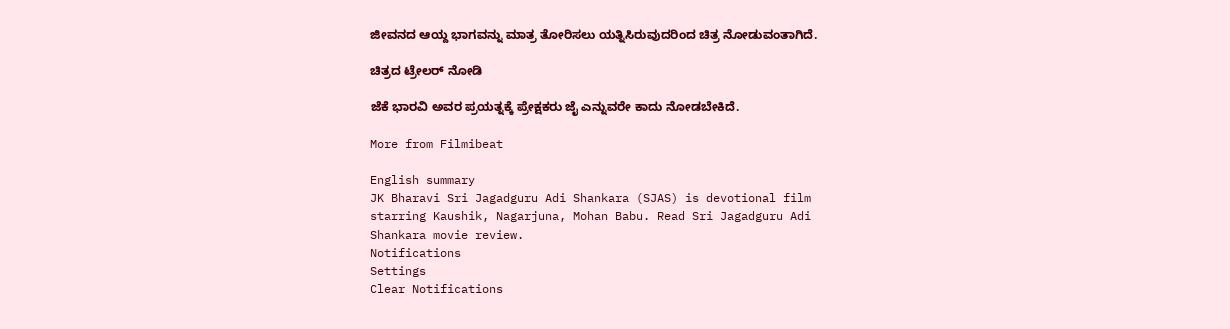ಜೀವನದ ಆಯ್ದ ಭಾಗವನ್ನು ಮಾತ್ರ ತೋರಿಸಲು ಯತ್ನಿಸಿರುವುದರಿಂದ ಚಿತ್ರ ನೋಡುವಂತಾಗಿದೆ.

ಚಿತ್ರದ ಟ್ರೇಲರ್ ನೋಡಿ

ಜೆಕೆ ಭಾರವಿ ಅವರ ಪ್ರಯತ್ನಕ್ಕೆ ಪ್ರೇಕ್ಷಕರು ಜೈ ಎನ್ನುವರೇ ಕಾದು ನೋಡಬೇಕಿದೆ.

More from Filmibeat

English summary
JK Bharavi Sri Jagadguru Adi Shankara (SJAS) is devotional film starring Kaushik, Nagarjuna, Mohan Babu. Read Sri Jagadguru Adi Shankara movie review.
Notifications
Settings
Clear Notifications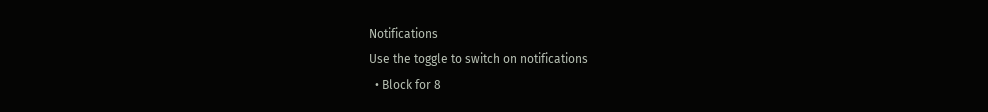Notifications
Use the toggle to switch on notifications
  • Block for 8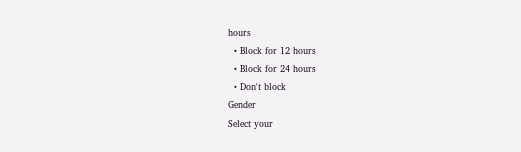hours
  • Block for 12 hours
  • Block for 24 hours
  • Don't block
Gender
Select your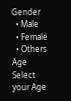Gender
  • Male
  • Female
  • Others
Age
Select your Age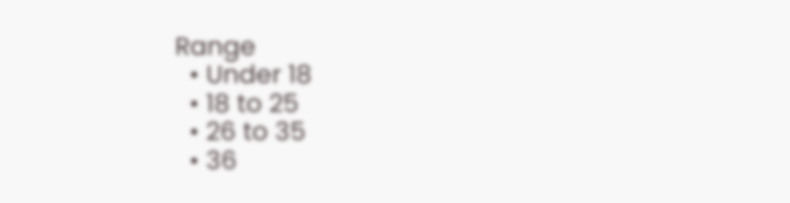Range
  • Under 18
  • 18 to 25
  • 26 to 35
  • 36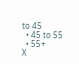to 45
  • 45 to 55
  • 55+
X